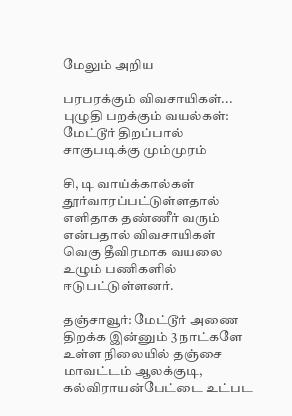மேலும் அறிய

பரபரக்கும் விவசாயிகள்... புழுதி பறக்கும் வயல்கள்: மேட்டூர் திறப்பால் சாகுபடிக்கு மும்முரம்

சி, டி வாய்க்கால்கள் தூர்வாரப்பட்டுள்ளதால் எளிதாக தண்ணீர் வரும் என்பதால் விவசாயிகள் வெகு தீவிரமாக வயலை உழும் பணிகளில் ஈடுபட்டுள்ளனர்.

தஞ்சாவூர்: மேட்டூர் அணை திறக்க இன்னும் 3 நாட்களே உள்ள நிலையில் தஞ்சை மாவட்டம் ஆலக்குடி, கல்விராயன்பேட்டை உட்பட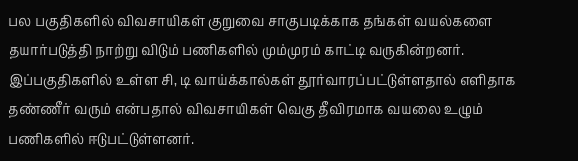பல பகுதிகளில் விவசாயிகள் குறுவை சாகுபடிக்காக தங்கள் வயல்களை தயார்படுத்தி நாற்று விடும் பணிகளில் மும்முரம் காட்டி வருகின்றனர். இப்பகுதிகளில் உள்ள சி, டி வாய்க்கால்கள் தூர்வாரப்பட்டுள்ளதால் எளிதாக தண்ணீர் வரும் என்பதால் விவசாயிகள் வெகு தீவிரமாக வயலை உழும் பணிகளில் ஈடுபட்டுள்ளனர்.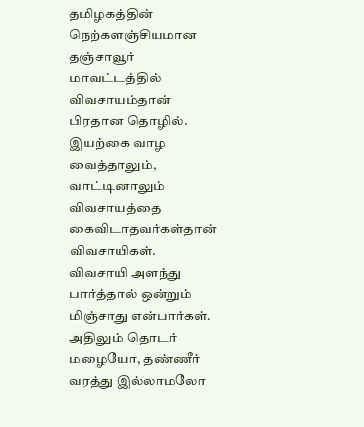தமிழகத்தின் நெற்களஞ்சியமான தஞ்சாவூர் மாவட்டத்தில் விவசாயம்தான் பிரதான தொழில். இயற்கை வாழ வைத்தாலும், வாட்டினாலும் விவசாயத்தை கைவிடாதவர்கள்தான் விவசாயிகள். விவசாயி அளந்து பார்த்தால் ஒன்றும் மிஞ்சாது என்பார்கள். அதிலும் தொடர் மழையோ, தண்ணீர் வரத்து இல்லாமலோ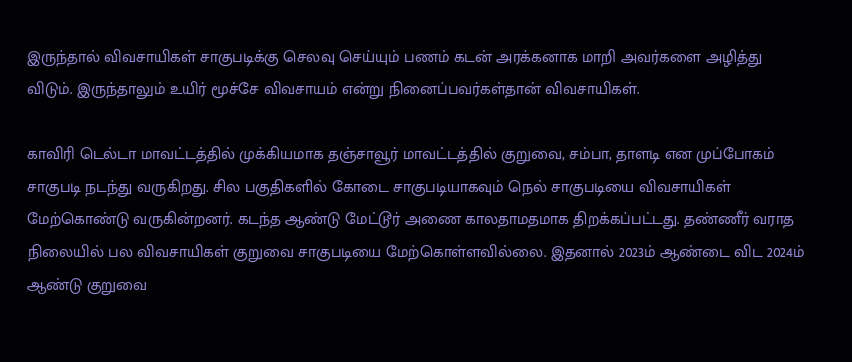இருந்தால் விவசாயிகள் சாகுபடிக்கு செலவு செய்யும் பணம் கடன் அரக்கனாக மாறி அவர்களை அழித்து விடும். இருந்தாலும் உயிர் மூச்சே விவசாயம் என்று நினைப்பவர்கள்தான் விவசாயிகள்.

காவிரி டெல்டா மாவட்டத்தில் முக்கியமாக தஞ்சாவூர் மாவட்டத்தில் குறுவை, சம்பா, தாளடி என முப்போகம் சாகுபடி நடந்து வருகிறது. சில பகுதிகளில் கோடை சாகுபடியாகவும் நெல் சாகுபடியை விவசாயிகள் மேற்கொண்டு வருகின்றனர். கடந்த ஆண்டு மேட்டூர் அணை காலதாமதமாக திறக்கப்பட்டது. தண்ணீர் வராத நிலையில் பல விவசாயிகள் குறுவை சாகுபடியை மேற்கொள்ளவில்லை. இதனால் 2023ம் ஆண்டை விட 2024ம் ஆண்டு குறுவை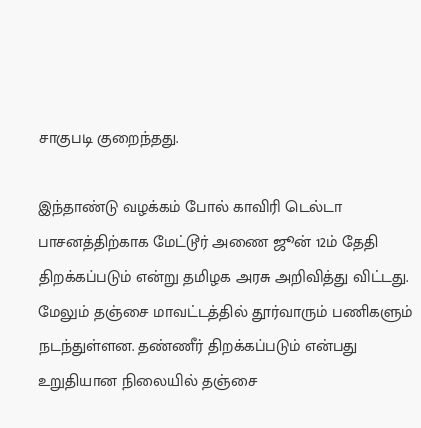சாகுபடி குறைந்தது.

இந்தாண்டு வழக்கம் போல் காவிரி டெல்டா பாசனத்திற்காக மேட்டூர் அணை ஜூன் 12ம் தேதி திறக்கப்படும் என்று தமிழக அரசு அறிவித்து விட்டது. மேலும் தஞ்சை மாவட்டத்தில் தூர்வாரும் பணிகளும் நடந்துள்ளன. தண்ணீர் திறக்கப்படும் என்பது உறுதியான நிலையில் தஞ்சை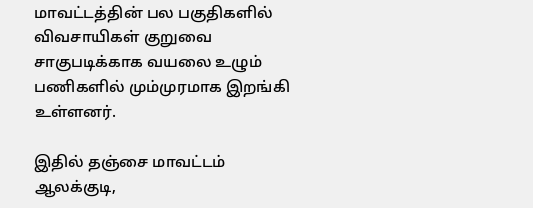மாவட்டத்தின் பல பகுதிகளில் விவசாயிகள் குறுவை சாகுபடிக்காக வயலை உழும் பணிகளில் மும்முரமாக இறங்கி உள்ளனர்.

இதில் தஞ்சை மாவட்டம் ஆலக்குடி,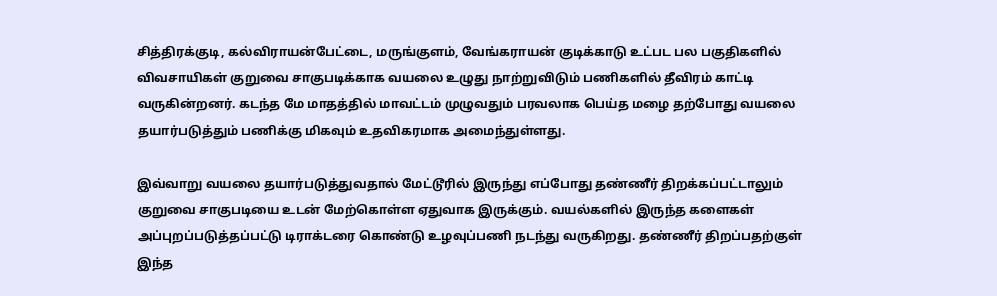சித்திரக்குடி, கல்விராயன்பேட்டை, மருங்குளம், வேங்கராயன் குடிக்காடு உட்பட பல பகுதிகளில் விவசாயிகள் குறுவை சாகுபடிக்காக வயலை உழுது நாற்றுவிடும் பணிகளில் தீவிரம் காட்டி வருகின்றனர். கடந்த மே மாதத்தில் மாவட்டம் முழுவதும் பரவலாக பெய்த மழை தற்போது வயலை தயார்படுத்தும் பணிக்கு மிகவும் உதவிகரமாக அமைந்துள்ளது.

இவ்வாறு வயலை தயார்படுத்துவதால் மேட்டூரில் இருந்து எப்போது தண்ணீர் திறக்கப்பட்டாலும் குறுவை சாகுபடியை உடன் மேற்கொள்ள ஏதுவாக இருக்கும். வயல்களில் இருந்த களைகள் அப்புறப்படுத்தப்பட்டு டிராக்டரை கொண்டு உழவுப்பணி நடந்து வருகிறது. தண்ணீர் திறப்பதற்குள் இந்த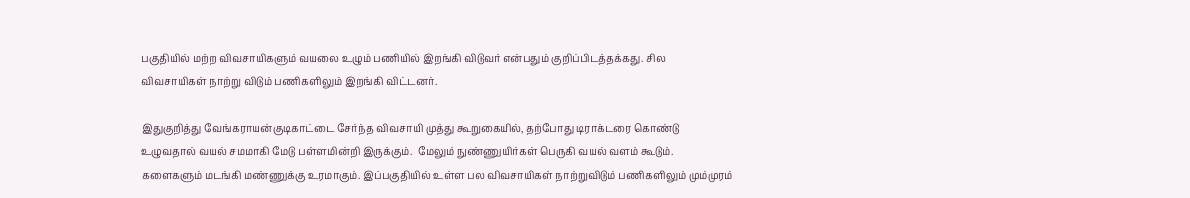பகுதியில் மற்ற விவசாயிகளும் வயலை உழும் பணியில் இறங்கி விடுவர் என்பதும் குறிப்பிடத்தக்கது. சில விவசாயிகள் நாற்று விடும் பணிகளிலும் இறங்கி விட்டனர்.

இதுகுறித்து வேங்கராயன்குடிகாட்டை சேர்ந்த விவசாயி முத்து கூறுகையில், தற்போது டிராக்டரை கொண்டு உழுவதால் வயல் சமமாகி மேடு பள்ளமின்றி இருக்கும்.  மேலும் நுண்ணுயிர்கள் பெருகி வயல் வளம் கூடும். களைகளும் மடங்கி மண்ணுக்கு உரமாகும். இப்பகுதியில் உள்ள பல விவசாயிகள் நாற்றுவிடும் பணிகளிலும் மும்முரம்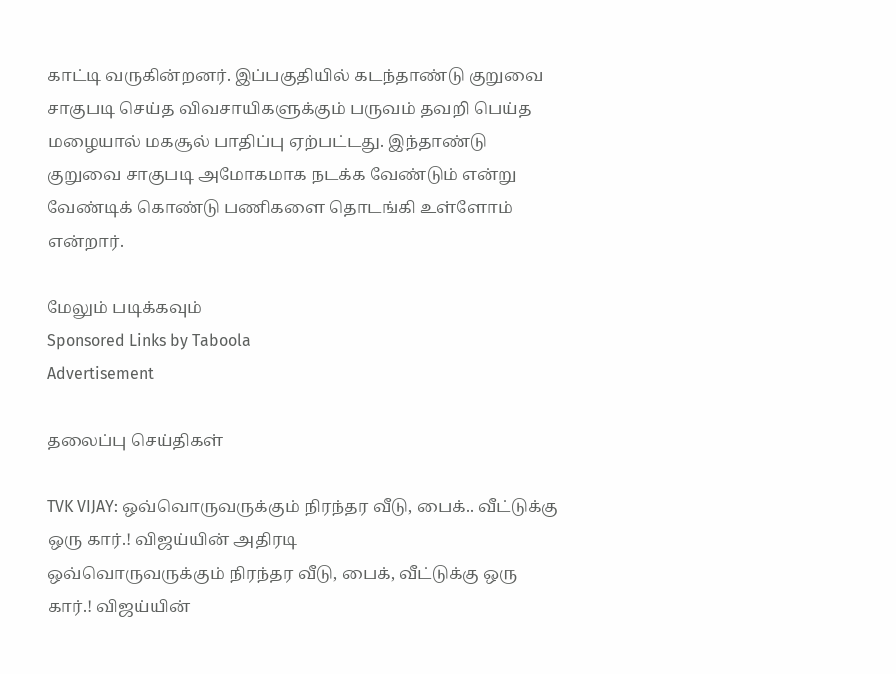காட்டி வருகின்றனர். இப்பகுதியில் கடந்தாண்டு குறுவை சாகுபடி செய்த விவசாயிகளுக்கும் பருவம் தவறி பெய்த மழையால் மகசூல் பாதிப்பு ஏற்பட்டது. இந்தாண்டு குறுவை சாகுபடி அமோகமாக நடக்க வேண்டும் என்று வேண்டிக் கொண்டு பணிகளை தொடங்கி உள்ளோம் என்றார்.

மேலும் படிக்கவும்
Sponsored Links by Taboola
Advertisement

தலைப்பு செய்திகள்

TVK VIJAY: ஒவ்வொருவருக்கும் நிரந்தர வீடு, பைக்.. வீட்டுக்கு ஒரு கார்.! விஜய்யின் அதிரடி
ஒவ்வொருவருக்கும் நிரந்தர வீடு, பைக், வீட்டுக்கு ஒரு கார்.! விஜய்யின்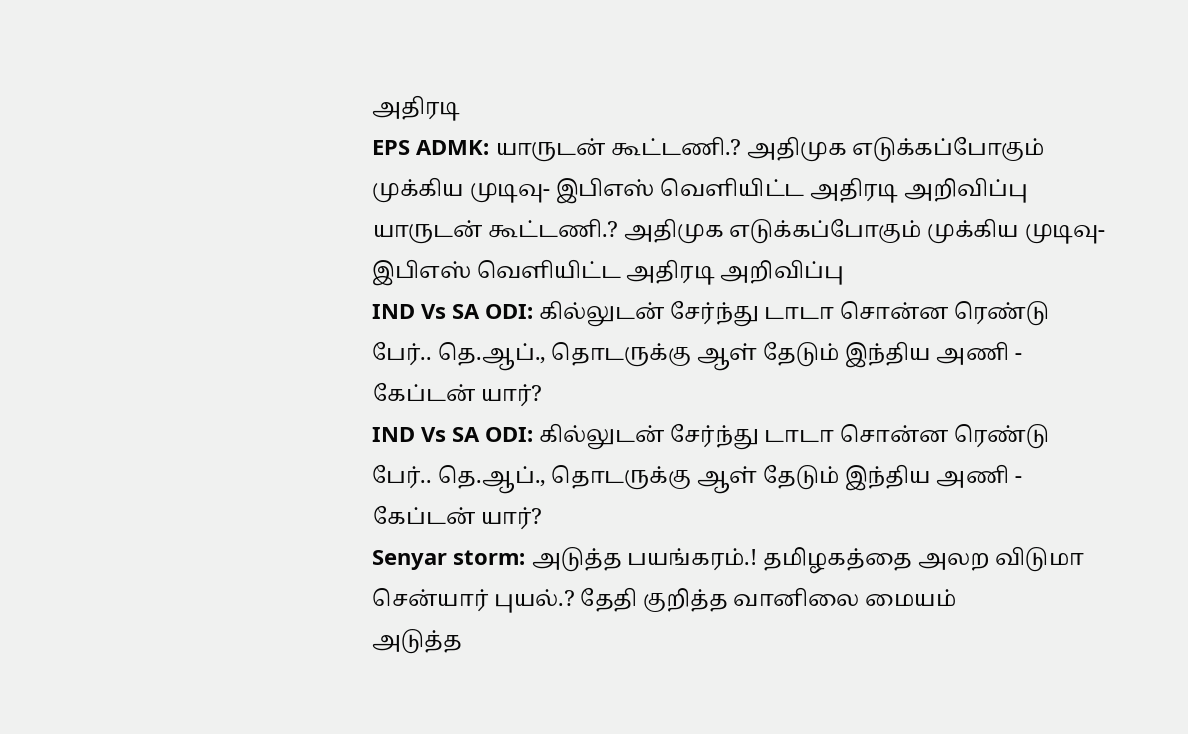அதிரடி
EPS ADMK: யாருடன் கூட்டணி.? அதிமுக எடுக்கப்போகும் முக்கிய முடிவு- இபிஎஸ் வெளியிட்ட அதிரடி அறிவிப்பு
யாருடன் கூட்டணி.? அதிமுக எடுக்கப்போகும் முக்கிய முடிவு- இபிஎஸ் வெளியிட்ட அதிரடி அறிவிப்பு
IND Vs SA ODI: கில்லுடன் சேர்ந்து டாடா சொன்ன ரெண்டு பேர்.. தெ.ஆப்., தொடருக்கு ஆள் தேடும் இந்திய அணி - கேப்டன் யார்?
IND Vs SA ODI: கில்லுடன் சேர்ந்து டாடா சொன்ன ரெண்டு பேர்.. தெ.ஆப்., தொடருக்கு ஆள் தேடும் இந்திய அணி - கேப்டன் யார்?
Senyar storm: அடுத்த பயங்கரம்.! தமிழகத்தை அலற விடுமா சென்யார் புயல்.? தேதி குறித்த வானிலை மையம்
அடுத்த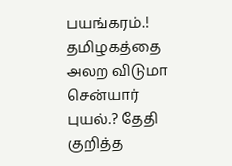பயங்கரம்.! தமிழகத்தை அலற விடுமா சென்யார் புயல்.? தேதி குறித்த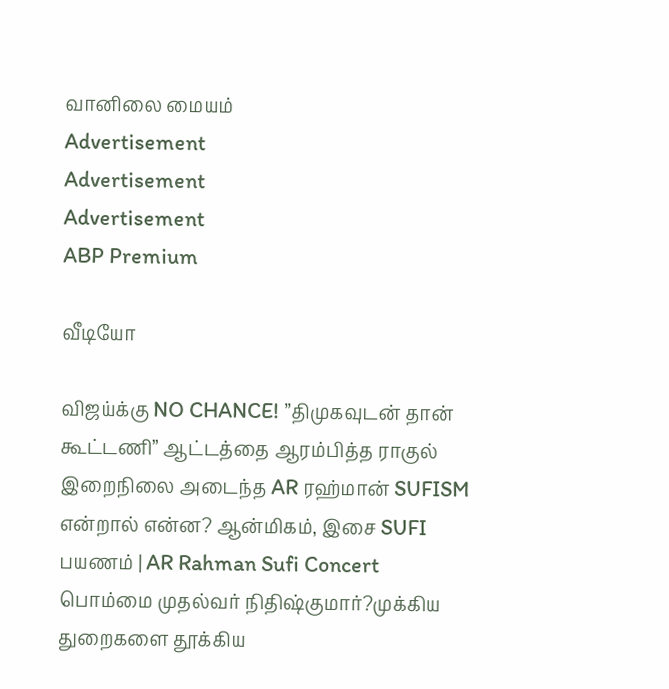வானிலை மையம்
Advertisement
Advertisement
Advertisement
ABP Premium

வீடியோ

விஜய்க்கு NO CHANCE! ”திமுகவுடன் தான் கூட்டணி” ஆட்டத்தை ஆரம்பித்த ராகுல்
இறைநிலை அடைந்த AR ரஹ்மான் SUFISM என்றால் என்ன? ஆன்மிகம், இசை SUFI பயணம் | AR Rahman Sufi Concert
பொம்மை முதல்வர் நிதிஷ்குமார்?முக்கிய துறைகளை தூக்கிய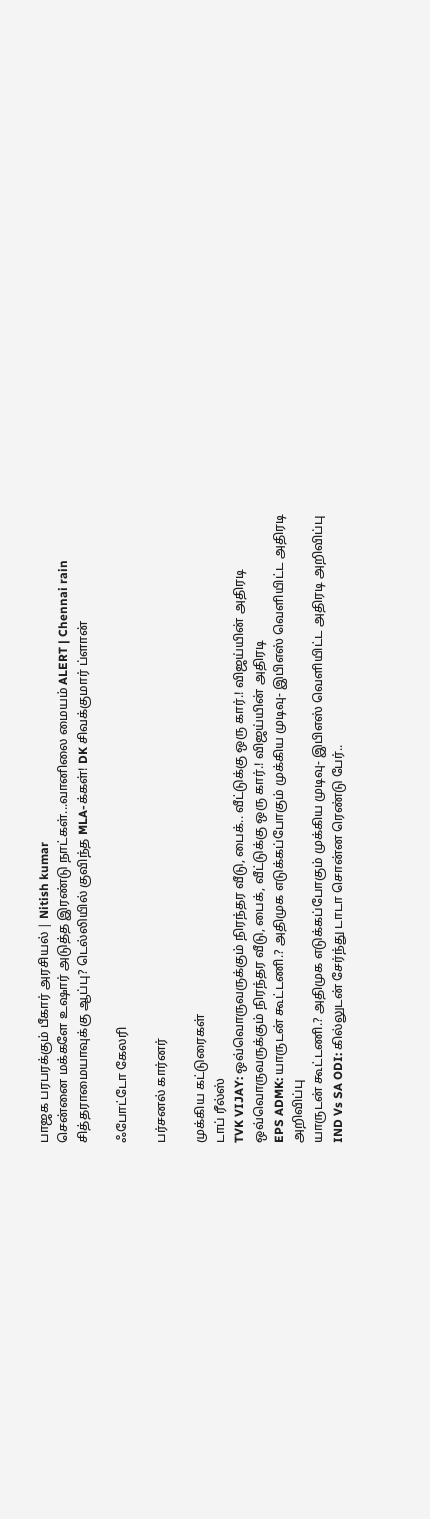பாஜக பரபரக்கும் பீகார் அரசியல் | Nitish kumar
சென்னை மக்களே உஷார் அடுத்த இரண்டு நாட்கள்...வானிலை மையம் ALERT | Chennai rain
சித்தராமையாவுக்கு ஆப்பு? டெல்லியில் குவிந்த MLA-க்கள்! DK சிவக்குமார் ப்ளான்

ஃபோட்டோ கேலரி

பர்சனல் கார்னர்

முக்கிய கட்டுரைகள்
டாப் ரீல்ஸ்
TVK VIJAY: ஒவ்வொருவருக்கும் நிரந்தர வீடு, பைக்.. வீட்டுக்கு ஒரு கார்.! விஜய்யின் அதிரடி
ஒவ்வொருவருக்கும் நிரந்தர வீடு, பைக், வீட்டுக்கு ஒரு கார்.! விஜய்யின் அதிரடி
EPS ADMK: யாருடன் கூட்டணி.? அதிமுக எடுக்கப்போகும் முக்கிய முடிவு- இபிஎஸ் வெளியிட்ட அதிரடி அறிவிப்பு
யாருடன் கூட்டணி.? அதிமுக எடுக்கப்போகும் முக்கிய முடிவு- இபிஎஸ் வெளியிட்ட அதிரடி அறிவிப்பு
IND Vs SA ODI: கில்லுடன் சேர்ந்து டாடா சொன்ன ரெண்டு பேர்..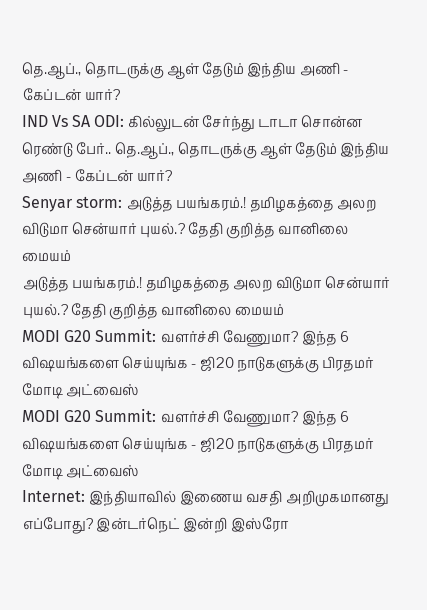தெ.ஆப்., தொடருக்கு ஆள் தேடும் இந்திய அணி - கேப்டன் யார்?
IND Vs SA ODI: கில்லுடன் சேர்ந்து டாடா சொன்ன ரெண்டு பேர்.. தெ.ஆப்., தொடருக்கு ஆள் தேடும் இந்திய அணி - கேப்டன் யார்?
Senyar storm: அடுத்த பயங்கரம்.! தமிழகத்தை அலற விடுமா சென்யார் புயல்.? தேதி குறித்த வானிலை மையம்
அடுத்த பயங்கரம்.! தமிழகத்தை அலற விடுமா சென்யார் புயல்.? தேதி குறித்த வானிலை மையம்
MODI G20 Summit: வளர்ச்சி வேணுமா? இந்த 6 விஷயங்களை செய்யுங்க - ஜி20 நாடுகளுக்கு பிரதமர் மோடி அட்வைஸ்
MODI G20 Summit: வளர்ச்சி வேணுமா? இந்த 6 விஷயங்களை செய்யுங்க - ஜி20 நாடுகளுக்கு பிரதமர் மோடி அட்வைஸ்
Internet: இந்தியாவில் இணைய வசதி அறிமுகமானது எப்போது? இன்டர்நெட் இன்றி இஸ்ரோ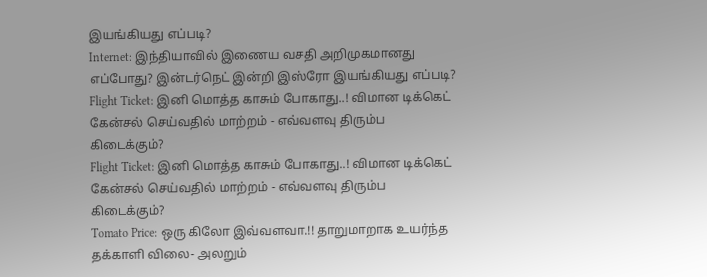இயங்கியது எப்படி?
Internet: இந்தியாவில் இணைய வசதி அறிமுகமானது எப்போது? இன்டர்நெட் இன்றி இஸ்ரோ இயங்கியது எப்படி?
Flight Ticket: இனி மொத்த காசும் போகாது..! விமான டிக்கெட் கேன்சல் செய்வதில் மாற்றம் - எவ்வளவு திரும்ப கிடைக்கும்?
Flight Ticket: இனி மொத்த காசும் போகாது..! விமான டிக்கெட் கேன்சல் செய்வதில் மாற்றம் - எவ்வளவு திரும்ப கிடைக்கும்?
Tomato Price: ஒரு கிலோ இவ்வளவா.!! தாறுமாறாக உயர்ந்த தக்காளி விலை- அலறும்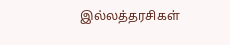இல்லத்தரசிகள்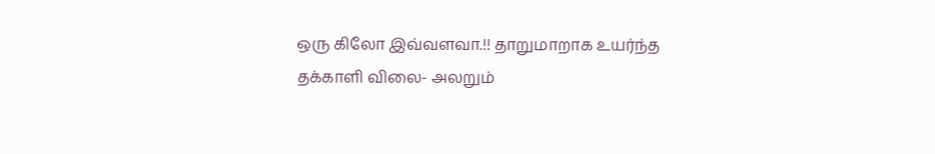ஒரு கிலோ இவ்வளவா.!! தாறுமாறாக உயர்ந்த தக்காளி விலை- அலறும்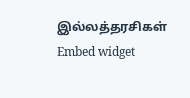இல்லத்தரசிகள்
Embed widget